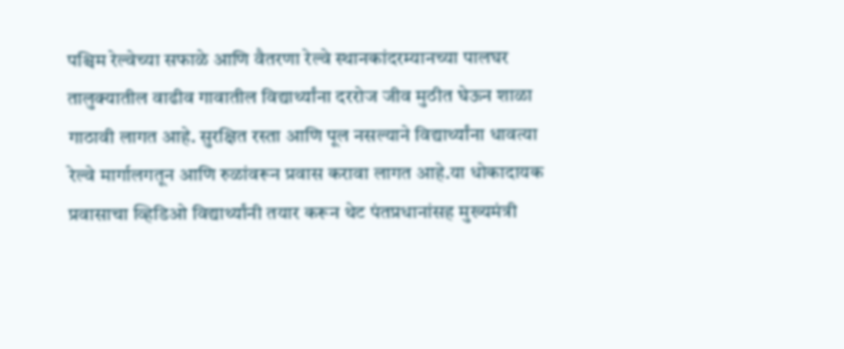पश्चिम रेल्वेच्या सफाळे आणि वैतरणा रेल्वे स्थानकांदरम्यानच्या पालघर तालुक्यातील वाढीव गावातील विद्यार्थ्यांना दररोज जीव मुठीत घेऊन शाळा गाठावी लागत आहे. सुरक्षित रस्ता आणि पूल नसल्याने विद्यार्थ्यांना धावत्या रेल्वे मार्गालगतून आणि रुळांवरून प्रवास करावा लागत आहे.या धोकादायक प्रवासाचा व्हिडिओ विद्यार्थ्यांनी तयार करून थेट पंतप्रधानांसह मुख्यमंत्री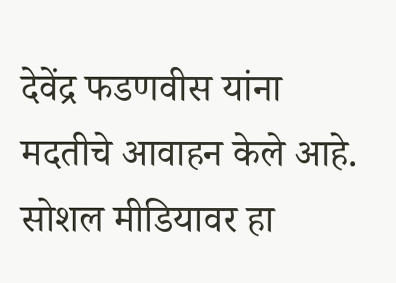देवेंद्र फडणवीस यांना मदतीचे आवाहन केले आहे. सोशल मीडियावर हा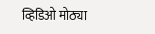व्हिडिओ मोठ्या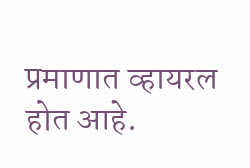प्रमाणात व्हायरल होत आहे.